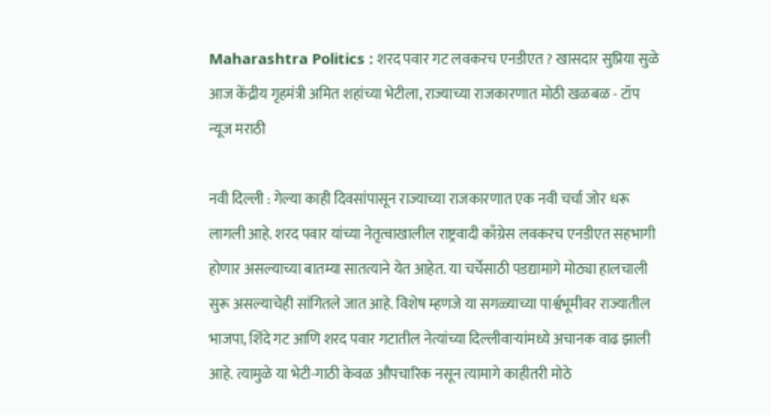Maharashtra Politics : शरद पवार गट लवकरच एनडीएत ? खासदार सुप्रिया सुळे आज केंद्रीय गृहमंत्री अमित शहांच्या भेटीला, राज्याच्या राजकारणात मोठी खळबळ - टॉप न्यूज मराठी

नवी दिल्ली : गेल्या काही दिवसांपासून राज्याच्या राजकारणात एक नवी चर्चा जोर धरू लागली आहे. शरद पवार यांच्या नेतृत्वाखालील राष्ट्रवादी काँग्रेस लवकरच एनडीएत सहभागी होणार असल्याच्या बातम्या सातत्याने येत आहेत. या चर्चेसाठी पडद्यामागे मोठ्या हालचाली सुरू असल्याचेही सांगितले जात आहे. विशेष म्हणजे या सगळ्याच्या पार्श्वभूमीवर राज्यातील भाजपा, शिंदे गट आणि शरद पवार गटातील नेत्यांच्या दिल्लीवाऱ्यांमध्ये अचानक वाढ झाली आहे. त्यामुळे या भेटी-गाठी केवळ औपचारिक नसून त्यामागे काहीतरी मोठे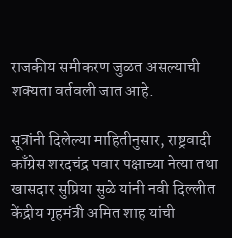राजकीय समीकरण जुळत असल्याची शक्यता वर्तवली जात आहे.

सूत्रांनी दिलेल्या माहितीनुसार, राष्ट्रवादी काँग्रेस शरदचंद्र पवार पक्षाच्या नेत्या तथा खासदार सुप्रिया सुळे यांनी नवी दिल्लीत केंद्रीय गृहमंत्री अमित शाह यांची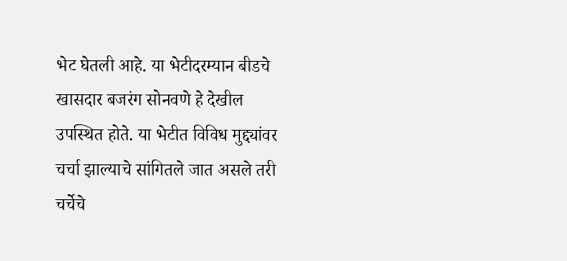भेट घेतली आहे. या भेटीदरम्यान बीडचे खासदार बजरंग सोनवणे हे देखील उपस्थित होते. या भेटीत विविध मुद्द्यांवर चर्चा झाल्याचे सांगितले जात असले तरी चर्चेचे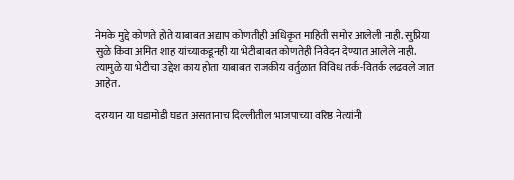नेमके मुद्दे कोणते होते याबाबत अद्याप कोणतीही अधिकृत माहिती समोर आलेली नाही. सुप्रिया सुळे किंवा अमित शाह यांच्याकडूनही या भेटीबाबत कोणतेही निवेदन देण्यात आलेले नाही. त्यामुळे या भेटीचा उद्देश काय होता याबाबत राजकीय वर्तुळात विविध तर्क-वितर्क लढवले जात आहेत.

दरम्यान या घडामोडी घडत असतानाच दिल्लीतील भाजपाच्या वरिष्ठ नेत्यांनी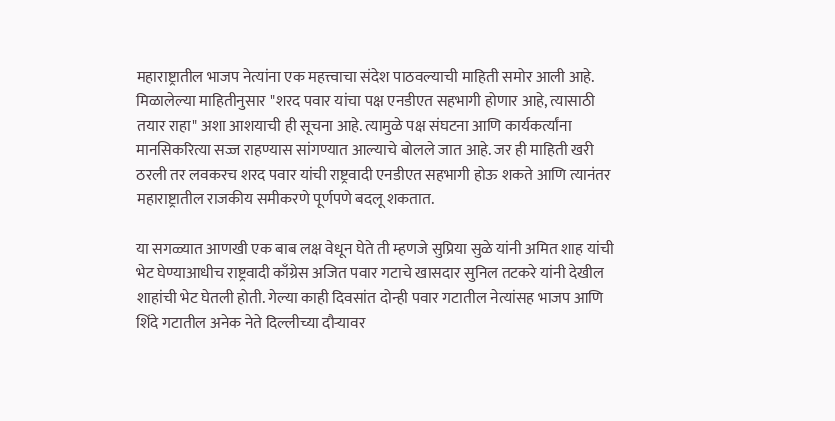महाराष्ट्रातील भाजप नेत्यांना एक महत्त्वाचा संदेश पाठवल्याची माहिती समोर आली आहे. मिळालेल्या माहितीनुसार "शरद पवार यांचा पक्ष एनडीएत सहभागी होणार आहे, त्यासाठी तयार राहा" अशा आशयाची ही सूचना आहे. त्यामुळे पक्ष संघटना आणि कार्यकर्त्यांना मानसिकरित्या सज्ज राहण्यास सांगण्यात आल्याचे बोलले जात आहे. जर ही माहिती खरी ठरली तर लवकरच शरद पवार यांची राष्ट्रवादी एनडीएत सहभागी होऊ शकते आणि त्यानंतर महाराष्ट्रातील राजकीय समीकरणे पूर्णपणे बदलू शकतात.

या सगळ्यात आणखी एक बाब लक्ष वेधून घेते ती म्हणजे सुप्रिया सुळे यांनी अमित शाह यांची भेट घेण्याआधीच राष्ट्रवादी काँग्रेस अजित पवार गटाचे खासदार सुनिल तटकरे यांनी देखील शाहांची भेट घेतली होती. गेल्या काही दिवसांत दोन्ही पवार गटातील नेत्यांसह भाजप आणि शिंदे गटातील अनेक नेते दिल्लीच्या दौऱ्यावर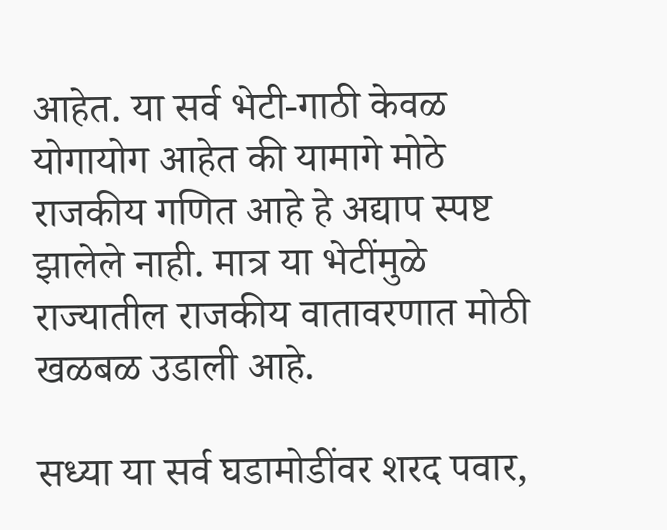आहेत. या सर्व भेटी-गाठी केवळ योगायोग आहेत की यामागे मोठे राजकीय गणित आहे हे अद्याप स्पष्ट झालेले नाही. मात्र या भेटींमुळे राज्यातील राजकीय वातावरणात मोठी खळबळ उडाली आहे.

सध्या या सर्व घडामोडींवर शरद पवार,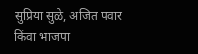सुप्रिया सुळे, अजित पवार किंवा भाजपा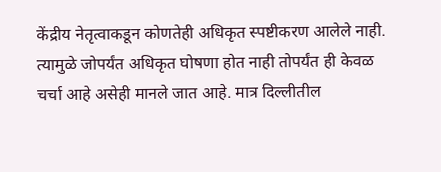केंद्रीय नेतृत्वाकडून कोणतेही अधिकृत स्पष्टीकरण आलेले नाही. त्यामुळे जोपर्यंत अधिकृत घोषणा होत नाही तोपर्यंत ही केवळ चर्चा आहे असेही मानले जात आहे. मात्र दिल्लीतील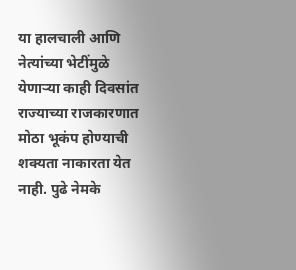या हालचाली आणि नेत्यांच्या भेटींमुळे येणाऱ्या काही दिवसांत राज्याच्या राजकारणात मोठा भूकंप होण्याची शक्यता नाकारता येत नाही. पुढे नेमके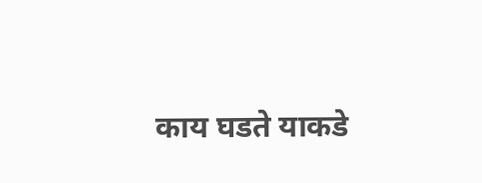काय घडते याकडे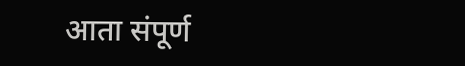आता संपूर्ण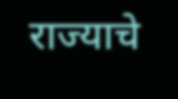राज्याचे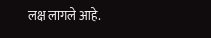लक्ष लागले आहे.